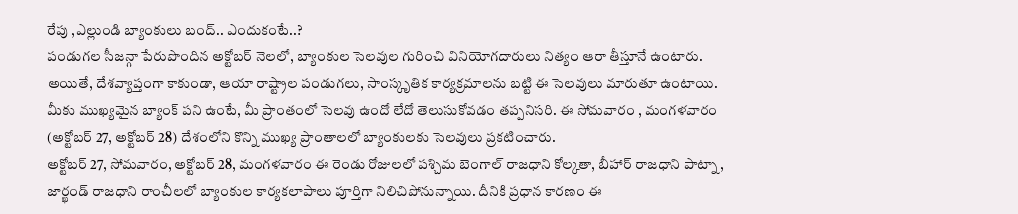రేపు ,ఎల్లుండి బ్యాంకులు బంద్.. ఎందుకంటే..?
పండుగల సీజన్గా పేరుపొందిన అక్టోబర్ నెలలో, బ్యాంకుల సెలవుల గురించి వినియోగదారులు నిత్యం ఆరా తీస్తూనే ఉంటారు. అయితే, దేశవ్యాప్తంగా కాకుండా, ఆయా రాష్ట్రాల పండుగలు, సాంస్కృతిక కార్యక్రమాలను బట్టి ఈ సెలవులు మారుతూ ఉంటాయి. మీకు ముఖ్యమైన బ్యాంక్ పని ఉంటే, మీ ప్రాంతంలో సెలవు ఉందో లేదో తెలుసుకోవడం తప్పనిసరి. ఈ సోమవారం , మంగళవారం (అక్టోబర్ 27, అక్టోబర్ 28) దేశంలోని కొన్ని ముఖ్య ప్రాంతాలలో బ్యాంకులకు సెలవులు ప్రకటించారు.
అక్టోబర్ 27, సోమవారం, అక్టోబర్ 28, మంగళవారం ఈ రెండు రోజులలో పశ్చిమ బెంగాల్ రాజధాని కోల్కతా, బీహార్ రాజధాని పాట్నా, జార్ఖండ్ రాజధాని రాంచీలలో బ్యాంకుల కార్యకలాపాలు పూర్తిగా నిలిచిపోనున్నాయి. దీనికి ప్రధాన కారణం ఈ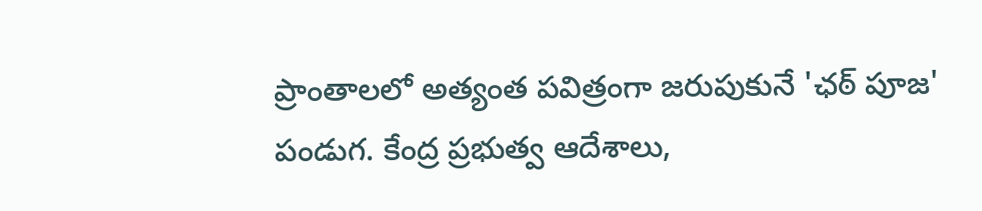ప్రాంతాలలో అత్యంత పవిత్రంగా జరుపుకునే 'ఛఠ్ పూజ' పండుగ. కేంద్ర ప్రభుత్వ ఆదేశాలు,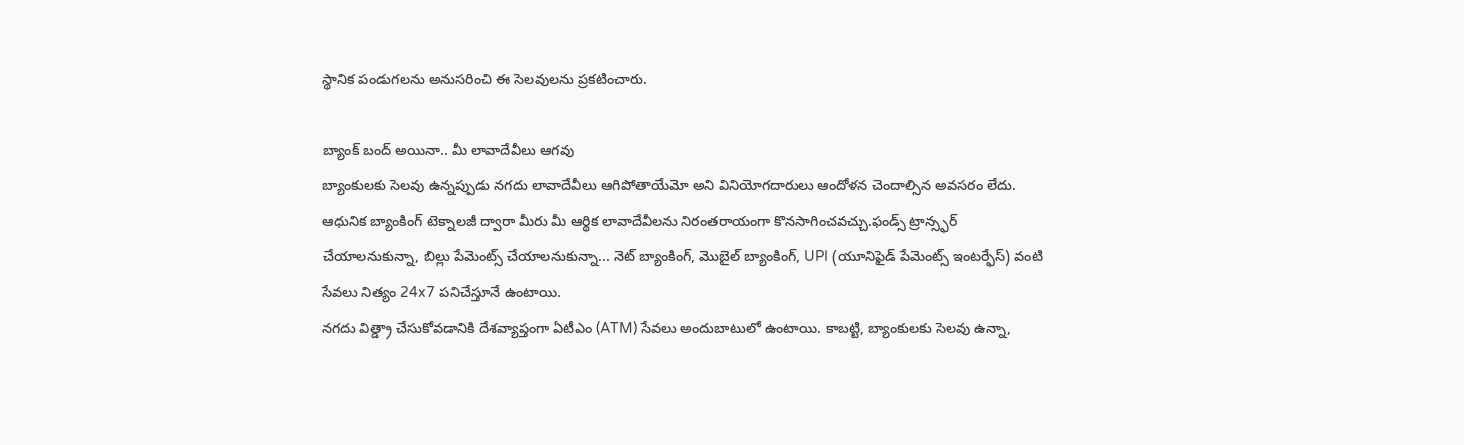స్థానిక పండుగలను అనుసరించి ఈ సెలవులను ప్రకటించారు.

బ్యాంక్ బంద్ అయినా.. మీ లావాదేవీలు ఆగవు
బ్యాంకులకు సెలవు ఉన్నప్పుడు నగదు లావాదేవీలు ఆగిపోతాయేమో అని వినియోగదారులు ఆందోళన చెందాల్సిన అవసరం లేదు. ఆధునిక బ్యాంకింగ్ టెక్నాలజీ ద్వారా మీరు మీ ఆర్థిక లావాదేవీలను నిరంతరాయంగా కొనసాగించవచ్చు.ఫండ్స్ ట్రాన్స్ఫర్ చేయాలనుకున్నా, బిల్లు పేమెంట్స్ చేయాలనుకున్నా... నెట్ బ్యాంకింగ్, మొబైల్ బ్యాంకింగ్, UPI (యూనిఫైడ్ పేమెంట్స్ ఇంటర్ఫేస్) వంటి సేవలు నిత్యం 24x7 పనిచేస్తూనే ఉంటాయి.
నగదు విత్డ్రా చేసుకోవడానికి దేశవ్యాప్తంగా ఏటీఎం (ATM) సేవలు అందుబాటులో ఉంటాయి. కాబట్టి, బ్యాంకులకు సెలవు ఉన్నా,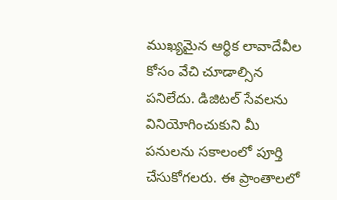ముఖ్యమైన ఆర్థిక లావాదేవీల కోసం వేచి చూడాల్సిన పనిలేదు. డిజిటల్ సేవలను వినియోగించుకుని మీ పనులను సకాలంలో పూర్తి చేసుకోగలరు. ఈ ప్రాంతాలలో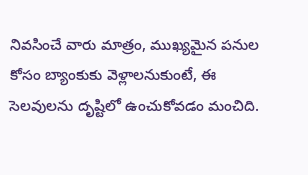నివసించే వారు మాత్రం, ముఖ్యమైన పనుల కోసం బ్యాంకుకు వెళ్లాలనుకుంటే, ఈ సెలవులను దృష్టిలో ఉంచుకోవడం మంచిది.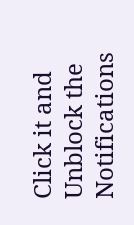Click it and Unblock the Notifications